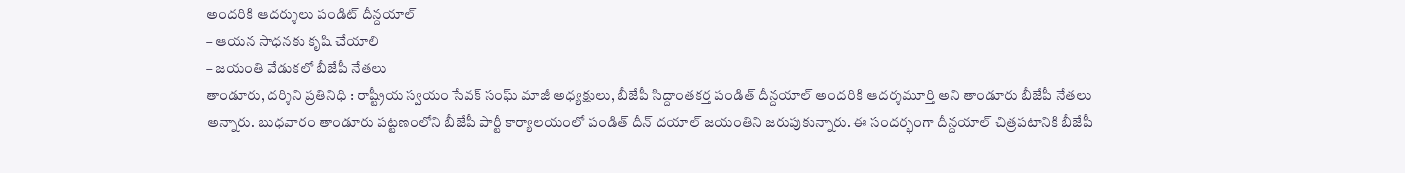అందరికి ఆదర్శులు పండిట్ దీన్దయాల్
– ఆయన సాధనకు కృషి చేయాలి
– జయంతి వేడుకలో బీజేపీ నేతలు
తాండూరు, దర్శిని ప్రతినిధి : రాష్ట్రీయ స్వయం సేవక్ సంఘ్ మాజీ అధ్యక్షులు, బీజేపీ సిద్దాంతకర్త పండిత్ దీన్దయాల్ అందరికి ఆదర్శమూర్తి అని తాండూరు బీజేపీ నేతలు అన్నారు. బుధవారం తాండూరు పట్టణంలోని బీజేపీ పార్టీ కార్యాలయంలో పండిత్ దీన్ దయాల్ జయంతిని జరుపుకున్నారు. ఈ సందర్భంగా దీన్దయాల్ చిత్రపటానికి బీజేపీ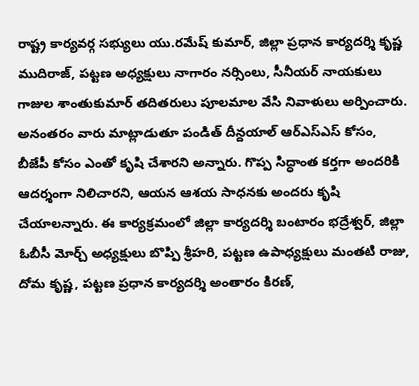రాష్ట్ర కార్యవర్గ సభ్యులు యు.రమేష్ కుమార్, జిల్లా ప్రధాన కార్యదర్శి కృష్ణ ముదిరాజ్, పట్టణ అధ్యక్షులు నాగారం నర్సింలు, సీనీయర్ నాయకులు గాజుల శాంతుకుమార్ తదితరులు పూలమాల వేసి నివాళులు అర్పించారు.
అనంతరం వారు మాట్లాడుతూ పండిత్ దీన్దయాల్ ఆర్ఎస్ఎస్ కోసం, బీజేపీ కోసం ఎంతో కృషి చేశారని అన్నారు. గొప్ప సిద్ధాంత కర్తగా అందరికి ఆదర్శంగా నిలిచారని, ఆయన ఆశయ సాధనకు అందరు కృషి చేయాలన్నారు. ఈ కార్యక్రమంలో జిల్లా కార్యదర్శి బంటారం భద్రేశ్వర్, జిల్లా ఓబీసీ మోర్చ్ అధ్యక్షులు బొప్పి శ్రీహరి, పట్టణ ఉపాధ్యక్షులు మంతటి రాజు, దోమ కృష్ణ, పట్టణ ప్రధాన కార్యదర్శి అంతారం కిరణ్,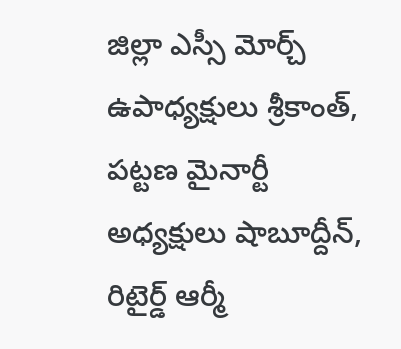జిల్లా ఎస్సీ మోర్చ్ ఉపాధ్యక్షులు శ్రీకాంత్, పట్టణ మైనార్టీ అధ్యక్షులు షాబూద్దీన్, రిటైర్డ్ ఆర్మీ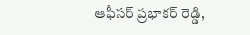ఆఫీసర్ ప్రభాకర్ రెడ్డి,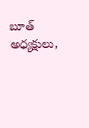బూత్ అధ్యక్షులు,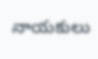నాయకులు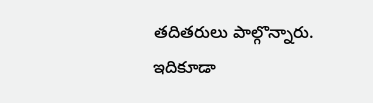తదితరులు పాల్గొన్నారు.
ఇదికూడా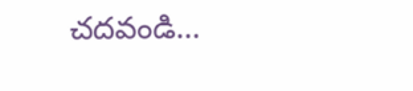చదవండి…